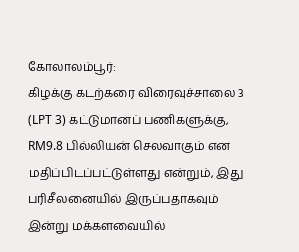கோலாலம்பூர்:
கிழக்கு கடற்கரை விரைவுச்சாலை 3 (LPT 3) கட்டுமானப் பணிகளுக்கு, RM9.8 பில்லியன் செலவாகும் என மதிப்பிடப்பட்டுள்ளது என்றும், இது பரிசீலனையில் இருப்பதாகவும் இன்று மக்களவையில்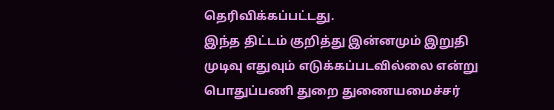தெரிவிக்கப்பட்டது.
இந்த திட்டம் குறித்து இன்னமும் இறுதி முடிவு எதுவும் எடுக்கப்படவில்லை என்று பொதுப்பணி துறை துணையமைச்சர்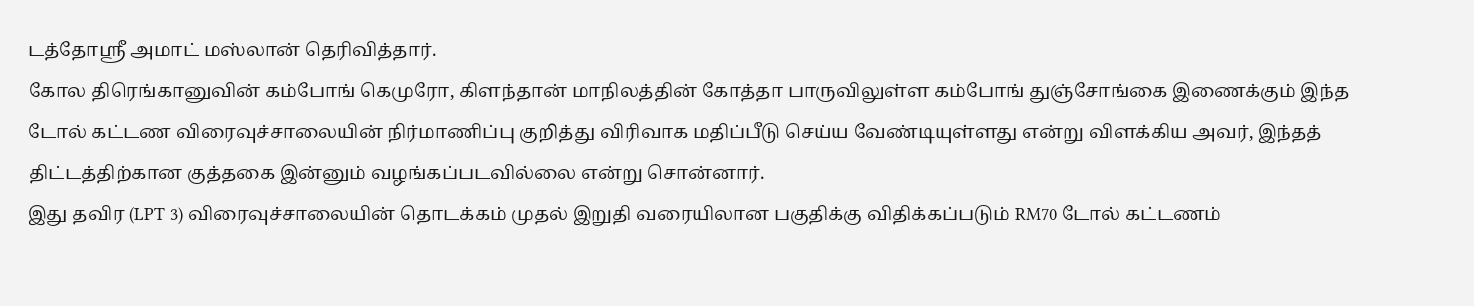டத்தோஸ்ரீ அமாட் மஸ்லான் தெரிவித்தார்.
கோல திரெங்கானுவின் கம்போங் கெமுரோ, கிளந்தான் மாநிலத்தின் கோத்தா பாருவிலுள்ள கம்போங் துஞ்சோங்கை இணைக்கும் இந்த டோல் கட்டண விரைவுச்சாலையின் நிர்மாணிப்பு குறித்து விரிவாக மதிப்பீடு செய்ய வேண்டியுள்ளது என்று விளக்கிய அவர், இந்தத் திட்டத்திற்கான குத்தகை இன்னும் வழங்கப்படவில்லை என்று சொன்னார்.
இது தவிர (LPT 3) விரைவுச்சாலையின் தொடக்கம் முதல் இறுதி வரையிலான பகுதிக்கு விதிக்கப்படும் RM70 டோல் கட்டணம்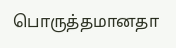பொருத்தமானதா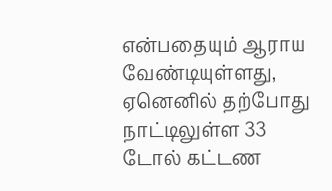என்பதையும் ஆராய வேண்டியுள்ளது, ஏனெனில் தற்போது நாட்டிலுள்ள 33 டோல் கட்டண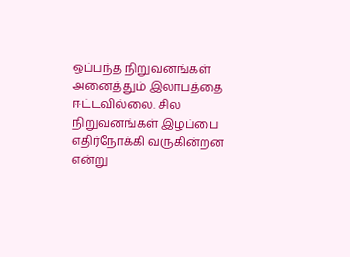ஒப்பந்த நிறுவனங்கள் அனைத்தும் இலாபத்தை ஈட்டவில்லை. சில நிறுவனங்கள் இழப்பை எதிர்நோக்கி வருகின்றன என்று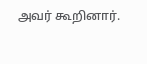அவர் கூறினார்.